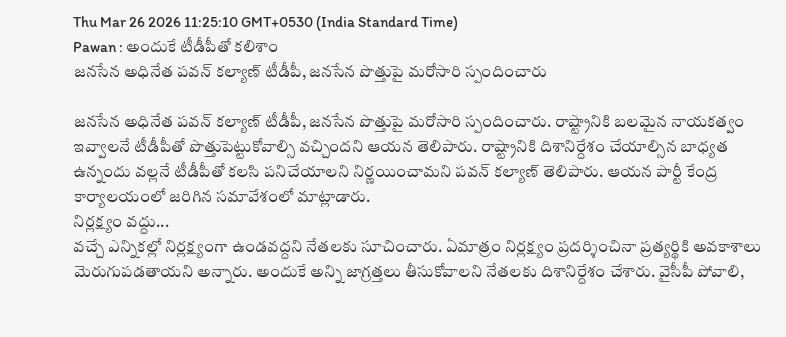Thu Mar 26 2026 11:25:10 GMT+0530 (India Standard Time)
Pawan : అందుకే టీడీపీతో కలిశాం
జనసేన అధినేత పవన్ కల్యాణ్ టీడీపీ, జనసేన పొత్తుపై మరోసారి స్పందించారు

జనసేన అధినేత పవన్ కల్యాణ్ టీడీపీ, జనసేన పొత్తుపై మరోసారి స్పందించారు. రాష్ట్రానికి బలమైన నాయకత్వం ఇవ్వాలనే టీడీపీతో పొత్తుపెట్టుకోవాల్సి వచ్చిందని ఆయన తెలిపారు. రాష్ట్రానికి దిశానిర్దేశం చేయాల్సిన బాధ్యత ఉన్నందు వల్లనే టీడీపీతో కలసి పనిచేయాలని నిర్ణయించామని పవన్ కల్యాణ్ తెలిపారు. ఆయన పార్టీ కేంద్ర కార్యాలయంలో జరిగిన సమావేశంలో మాట్లాడారు.
నిర్లక్ష్యం వద్దు...
వచ్చే ఎన్నికల్లో నిర్లక్ష్యంగా ఉండవద్దని నేతలకు సూచించారు. ఏమాత్రం నిర్లక్ష్యం ప్రదర్శించినా ప్రత్యర్థికి అవకాశాలు మెరుగుపడతాయని అన్నారు. అందుకే అన్ని జాగ్రత్తలు తీసుకోవాలని నేతలకు దిశానిర్దేశం చేశారు. వైసీపీ పోవాలి,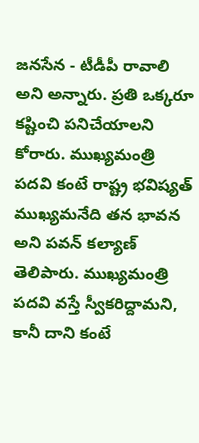జనసేన - టీడీపీ రావాలి అని అన్నారు. ప్రతి ఒక్కరూ కష్టించి పనిచేయాలని కోరారు. ముఖ్యమంత్రి పదవి కంటే రాష్ట్ర భవిష్యత్ ముఖ్యమనేది తన భావన అని పవన్ కల్యాణ్ తెలిపారు. ముఖ్యమంత్రి పదవి వస్తే స్వీకరిద్దామని, కానీ దాని కంటే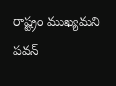రాష్ట్రం ముఖ్యమని పవన్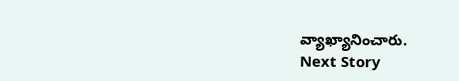వ్యాఖ్యానించారు.
Next Story